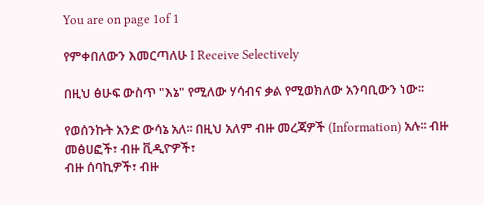You are on page 1of 1

የምቀበለውን እመርጣለሁ I Receive Selectively

በዚህ ፅሁፍ ውስጥ "እኔ" የሚለው ሃሳብና ቃል የሚወክለው አንባቢውን ነው፡፡

የወሰንኩት አንድ ውሳኔ አለ፡፡ በዚህ አለም ብዙ መረጃዎች (Information) አሉ፡፡ ብዙ መፅሀፎች፣ ብዙ ቪዲዮዎች፣
ብዙ ሰባኪዎች፣ ብዙ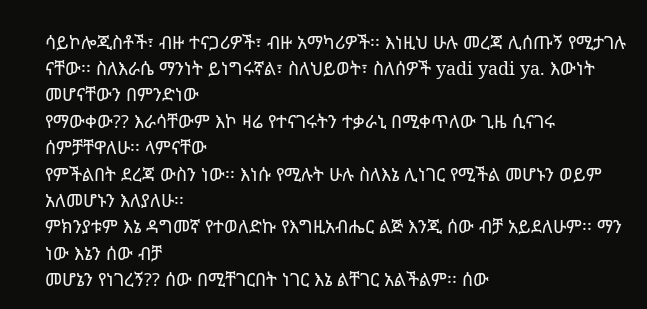ሳይኮሎጂስቶች፣ ብዙ ተናጋሪዎች፣ ብዙ አማካሪዎች፡፡ እነዚህ ሁሉ መረጃ ሊሰጡኝ የሚታገሉ
ናቸው፡፡ ስለእራሴ ማንነት ይነግሩኛል፣ ስለህይወት፣ ስለሰዎች yadi yadi ya. እውነት መሆናቸውን በምንድነው
የማውቀው?? እራሳቸውም እኮ ዛሬ የተናገሩትን ተቃራኒ በሚቀጥለው ጊዜ ሲናገሩ ሰምቻቸዋለሁ፡፡ ላምናቸው
የምችልበት ደረጃ ውስን ነው፡፡ እነሱ የሚሉት ሁሉ ስለእኔ ሊነገር የሚችል መሆኑን ወይም አለመሆኑን እለያለሁ፡፡
ምክንያቱም እኔ ዳግመኛ የተወለድኩ የእግዚአብሔር ልጅ እንጂ ሰው ብቻ አይደለሁም፡፡ ማን ነው እኔን ሰው ብቻ
መሆኔን የነገረኝ?? ሰው በሚቸገርበት ነገር እኔ ልቸገር አልችልም፡፡ ሰው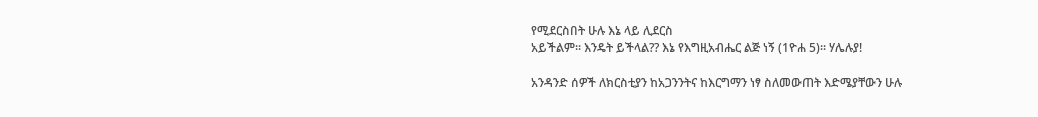የሚደርስበት ሁሉ እኔ ላይ ሊደርስ
አይችልም፡፡ እንዴት ይችላል?? እኔ የእግዚአብሔር ልጅ ነኝ (1ዮሐ 5)፡፡ ሃሌሉያ!

አንዳንድ ሰዎች ለክርስቲያን ከአጋንንትና ከእርግማን ነፃ ስለመውጠት እድሜያቸውን ሁሉ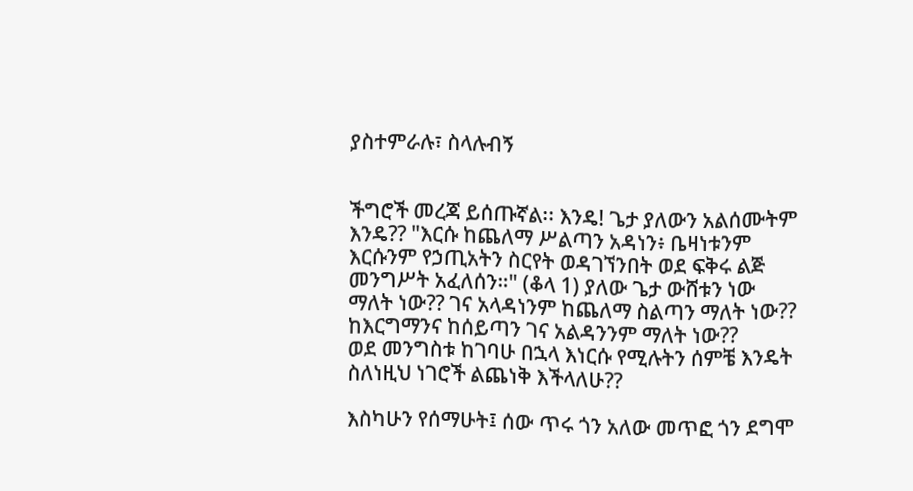ያስተምራሉ፣ ስላሉብኝ


ችግሮች መረጃ ይሰጡኛል፡፡ እንዴ! ጌታ ያለውን አልሰሙትም እንዴ?? "እርሱ ከጨለማ ሥልጣን አዳነን፥ ቤዛነቱንም
እርሱንም የኃጢአትን ስርየት ወዳገኘንበት ወደ ፍቅሩ ልጅ መንግሥት አፈለሰን።" (ቆላ 1) ያለው ጌታ ውሸቱን ነው
ማለት ነው?? ገና አላዳነንም ከጨለማ ስልጣን ማለት ነው?? ከእርግማንና ከሰይጣን ገና አልዳንንም ማለት ነው??
ወደ መንግስቱ ከገባሁ በኋላ እነርሱ የሚሉትን ሰምቼ እንዴት ስለነዚህ ነገሮች ልጨነቅ እችላለሁ??

እስካሁን የሰማሁት፤ ሰው ጥሩ ጎን አለው መጥፎ ጎን ደግሞ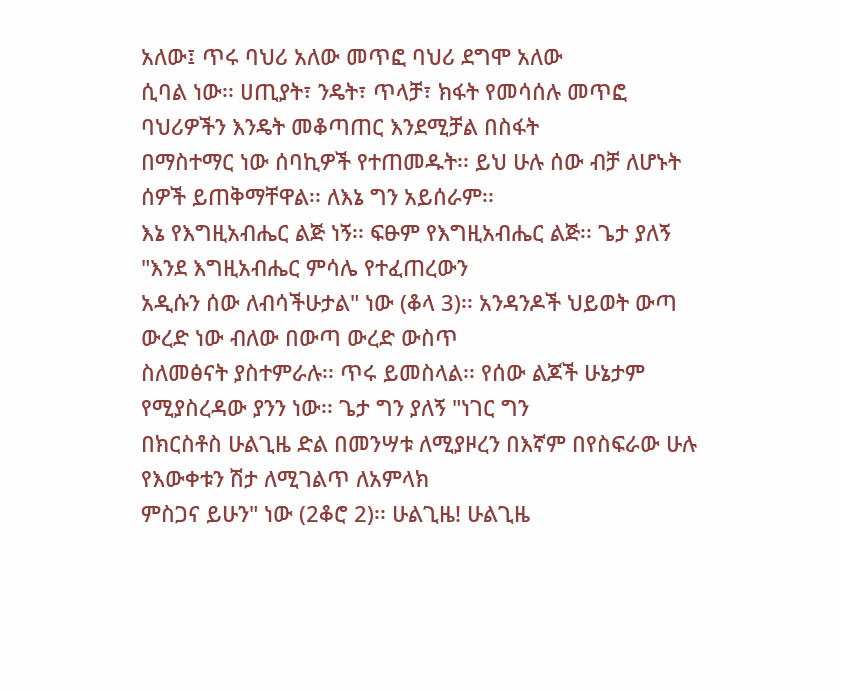አለው፤ ጥሩ ባህሪ አለው መጥፎ ባህሪ ደግሞ አለው
ሲባል ነው፡፡ ሀጢያት፣ ንዴት፣ ጥላቻ፣ ክፋት የመሳሰሉ መጥፎ ባህሪዎችን እንዴት መቆጣጠር እንደሚቻል በስፋት
በማስተማር ነው ሰባኪዎች የተጠመዱት፡፡ ይህ ሁሉ ሰው ብቻ ለሆኑት ሰዎች ይጠቅማቸዋል፡፡ ለእኔ ግን አይሰራም፡፡
እኔ የእግዚአብሔር ልጅ ነኝ፡፡ ፍፁም የእግዚአብሔር ልጅ፡፡ ጌታ ያለኝ "እንደ እግዚአብሔር ምሳሌ የተፈጠረውን
አዲሱን ሰው ለብሳችሁታል" ነው (ቆላ 3)፡፡ አንዳንዶች ህይወት ውጣ ውረድ ነው ብለው በውጣ ውረድ ውስጥ
ስለመፅናት ያስተምራሉ፡፡ ጥሩ ይመስላል፡፡ የሰው ልጆች ሁኔታም የሚያስረዳው ያንን ነው፡፡ ጌታ ግን ያለኝ "ነገር ግን
በክርስቶስ ሁልጊዜ ድል በመንሣቱ ለሚያዞረን በእኛም በየስፍራው ሁሉ የእውቀቱን ሽታ ለሚገልጥ ለአምላክ
ምስጋና ይሁን" ነው (2ቆሮ 2)፡፡ ሁልጊዜ! ሁልጊዜ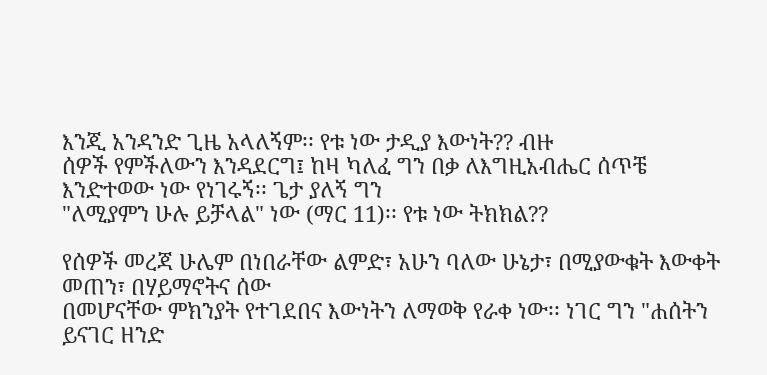እንጂ አንዳንድ ጊዜ አላለኝም፡፡ የቱ ነው ታዲያ እውነት?? ብዙ
ሰዎች የምችለውን እንዳደርግ፤ ከዛ ካለፈ ግን በቃ ለእግዚአብሔር ሰጥቼ እንድተወው ነው የነገሩኝ፡፡ ጌታ ያለኝ ግን
"ለሚያምን ሁሉ ይቻላል" ነው (ማር 11)፡፡ የቱ ነው ትክክል??

የሰዎች መረጃ ሁሌም በነበራቸው ልምድ፣ አሁን ባለው ሁኔታ፣ በሚያውቁት እውቀት መጠን፣ በሃይማኖትና ሰው
በመሆናቸው ምክንያት የተገደበና እውነትን ለማወቅ የራቀ ነው፡፡ ነገር ግን "ሐሰትን ይናገር ዘንድ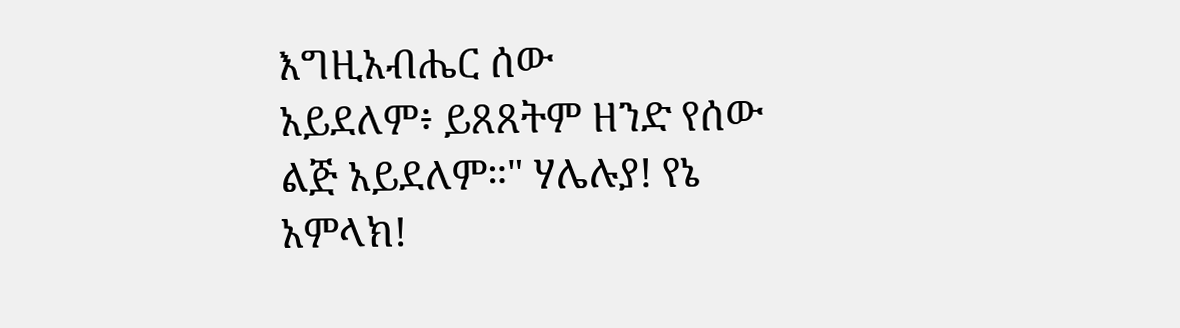እግዚአብሔር ሰው
አይደለም፥ ይጸጸትም ዘንድ የሰው ልጅ አይደለም።" ሃሌሉያ! የኔ አምላክ!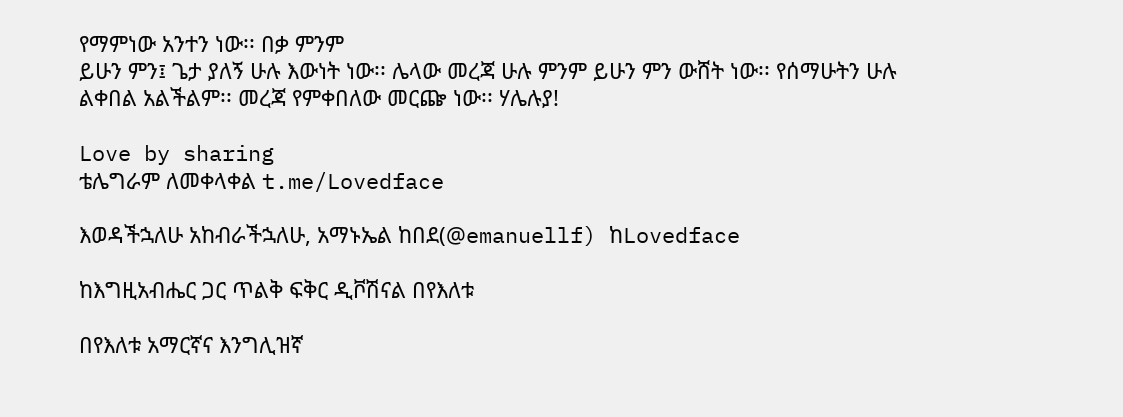የማምነው አንተን ነው፡፡ በቃ ምንም
ይሁን ምን፤ ጌታ ያለኝ ሁሉ እውነት ነው፡፡ ሌላው መረጃ ሁሉ ምንም ይሁን ምን ውሸት ነው፡፡ የሰማሁትን ሁሉ
ልቀበል አልችልም፡፡ መረጃ የምቀበለው መርጬ ነው፡፡ ሃሌሉያ!

Love by sharing
ቴሌግራም ለመቀላቀል t.me/Lovedface

እወዳችኋለሁ አከብራችኋለሁ, አማኑኤል ከበደ(@emanuellf) ከLovedface

ከእግዚአብሔር ጋር ጥልቅ ፍቅር ዲቮሽናል በየእለቱ

በየእለቱ አማርኛና እንግሊዝኛ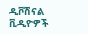ዲቮሽናል ቪዲዮዎች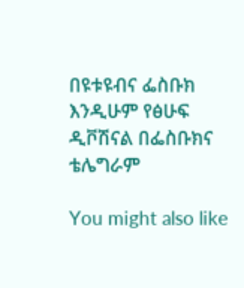በዩቱዩብና ፌስቡክ እንዲሁም የፅሁፍ ዲቮሽናል በፌስቡክና
ቴሌግራም

You might also like